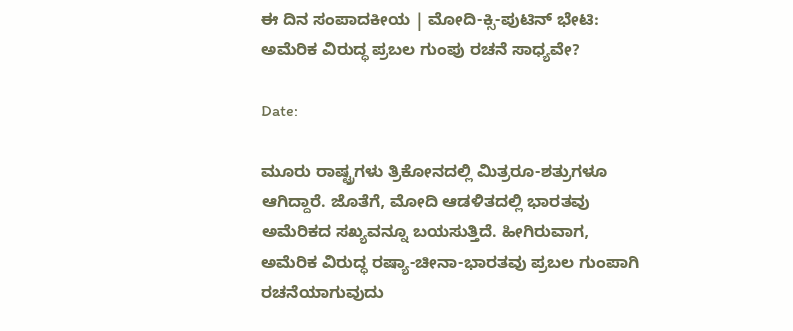ಈ ದಿನ ಸಂಪಾದಕೀಯ | ಮೋದಿ-ಕ್ಸಿ-ಪುಟಿನ್ ಭೇಟಿ: ಅಮೆರಿಕ ವಿರುದ್ಧ ಪ್ರಬಲ ಗುಂಪು ರಚನೆ ಸಾಧ್ಯವೇ?

Date:

ಮೂರು ರಾಷ್ಟ್ರಗಳು ತ್ರಿಕೋನದಲ್ಲಿ ಮಿತ್ರರೂ-ಶತ್ರುಗಳೂ ಆಗಿದ್ದಾರೆ. ಜೊತೆಗೆ, ಮೋದಿ ಆಡಳಿತದಲ್ಲಿ ಭಾರತವು ಅಮೆರಿಕದ ಸಖ್ಯವನ್ನೂ ಬಯಸುತ್ತಿದೆ. ಹೀಗಿರುವಾಗ, ಅಮೆರಿಕ ವಿರುದ್ಧ ರಷ್ಯಾ-ಚೀನಾ-ಭಾರತವು ಪ್ರಬಲ ಗುಂಪಾಗಿ ರಚನೆಯಾಗುವುದು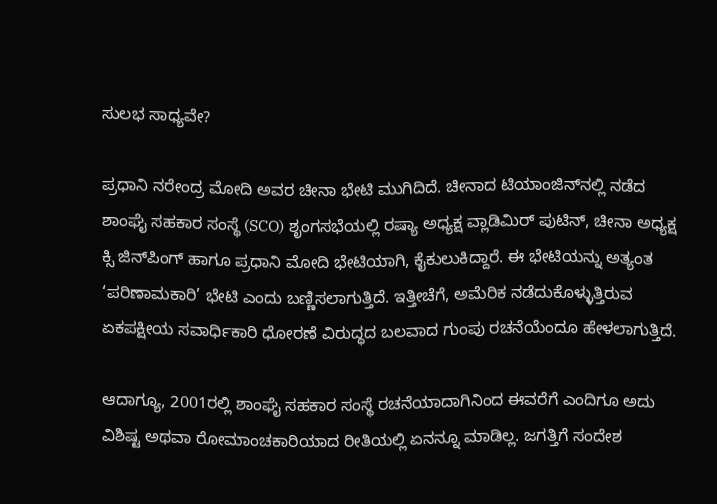ಸುಲಭ ಸಾಧ್ಯವೇ?

ಪ್ರಧಾನಿ ನರೇಂದ್ರ ಮೋದಿ ಅವರ ಚೀನಾ ಭೇಟಿ ಮುಗಿದಿದೆ. ಚೀನಾದ ಟಿಯಾಂಜಿನ್‌ನಲ್ಲಿ ನಡೆದ ಶಾಂಘೈ ಸಹಕಾರ ಸಂಸ್ಥೆ (SCO) ಶೃಂಗಸಭೆಯಲ್ಲಿ ರಷ್ಯಾ ಅಧ್ಯಕ್ಷ ವ್ಲಾಡಿಮಿರ್ ಪುಟಿನ್, ಚೀನಾ ಅಧ್ಯಕ್ಷ ಕ್ಸಿ ಜಿನ್‌ಪಿಂಗ್ ಹಾಗೂ ಪ್ರಧಾನಿ ಮೋದಿ ಭೇಟಿಯಾಗಿ, ಕೈಕುಲುಕಿದ್ದಾರೆ. ಈ ಭೇಟಿಯನ್ನು ಅತ್ಯಂತ ‘ಪರಿಣಾಮಕಾರಿ’ ಭೇಟಿ ಎಂದು ಬಣ್ಣಿಸಲಾಗುತ್ತಿದೆ. ಇತ್ತೀಚೆಗೆ, ಅಮೆರಿಕ ನಡೆದುಕೊಳ್ಳುತ್ತಿರುವ ಏಕಪಕ್ಷೀಯ ಸವಾರ್ಧಿಕಾರಿ ಧೋರಣೆ ವಿರುದ್ಧದ ಬಲವಾದ ಗುಂಪು ರಚನೆಯೆಂದೂ ಹೇಳಲಾಗುತ್ತಿದೆ.

ಆದಾಗ್ಯೂ, 2001ರಲ್ಲಿ ಶಾಂಘೈ ಸಹಕಾರ ಸಂಸ್ಥೆ ರಚನೆಯಾದಾಗಿನಿಂದ ಈವರೆಗೆ ಎಂದಿಗೂ ಅದು ವಿಶಿಷ್ಟ ಅಥವಾ ರೋಮಾಂಚಕಾರಿಯಾದ ರೀತಿಯಲ್ಲಿ ಏನನ್ನೂ ಮಾಡಿಲ್ಲ. ಜಗತ್ತಿಗೆ ಸಂದೇಶ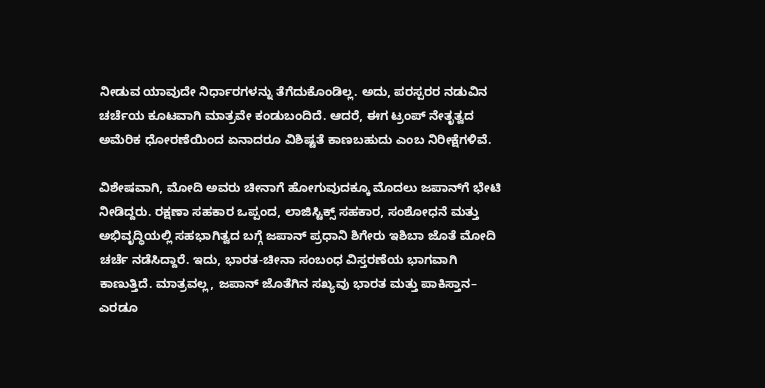ನೀಡುವ ಯಾವುದೇ ನಿರ್ಧಾರಗಳನ್ನು ತೆಗೆದುಕೊಂಡಿಲ್ಲ. ಅದು, ಪರಸ್ಪರರ ನಡುವಿನ ಚರ್ಚೆಯ ಕೂಟವಾಗಿ ಮಾತ್ರವೇ ಕಂಡುಬಂದಿದೆ. ಆದರೆ, ಈಗ ಟ್ರಂಪ್ ನೇತೃತ್ವದ ಅಮೆರಿಕ ಧೋರಣೆಯಿಂದ ಏನಾದರೂ ವಿಶಿಷ್ಟತೆ ಕಾಣಬಹುದು ಎಂಬ ನಿರೀಕ್ಷೆಗಳಿವೆ.

ವಿಶೇಷವಾಗಿ, ಮೋದಿ ಅವರು ಚೀನಾಗೆ ಹೋಗುವುದಕ್ಕೂ ಮೊದಲು ಜಪಾನ್‌ಗೆ ಭೇಟಿ ನೀಡಿದ್ದರು. ರಕ್ಷಣಾ ಸಹಕಾರ ಒಪ್ಪಂದ, ಲಾಜಿಸ್ಟಿಕ್ಸ್‌ ಸಹಕಾರ, ಸಂಶೋಧನೆ ಮತ್ತು ಅಭಿವೃದ್ಧಿಯಲ್ಲಿ ಸಹಭಾಗಿತ್ವದ ಬಗ್ಗೆ ಜಪಾನ್ ಪ್ರಧಾನಿ ಶಿಗೇರು ಇಶಿಬಾ ಜೊತೆ ಮೋದಿ ಚರ್ಚೆ ನಡೆಸಿದ್ದಾರೆ. ಇದು, ಭಾರತ-ಚೀನಾ ಸಂಬಂಧ ವಿಸ್ತರಣೆಯ ಭಾಗವಾಗಿ ಕಾಣುತ್ತಿದೆ. ಮಾತ್ರವಲ್ಲ, ಜಪಾನ್ ಜೊತೆಗಿನ ಸಖ್ಯವು ಭಾರತ ಮತ್ತು ಪಾಕಿಸ್ತಾನ– ಎರಡೂ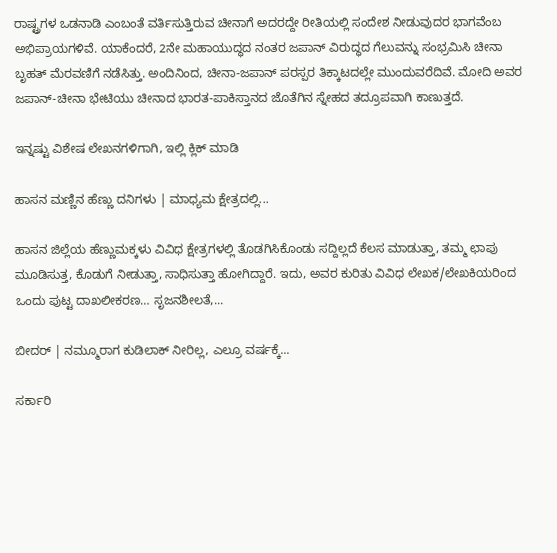ರಾಷ್ಟ್ರಗಳ ಒಡನಾಡಿ ಎಂಬಂತೆ ವರ್ತಿಸುತ್ತಿರುವ ಚೀನಾಗೆ ಅದರದ್ದೇ ರೀತಿಯಲ್ಲಿ ಸಂದೇಶ ನೀಡುವುದರ ಭಾಗವೆಂಬ ಅಭಿಪ್ರಾಯಗಳಿವೆ. ಯಾಕೆಂದರೆ, 2ನೇ ಮಹಾಯುದ್ಧದ ನಂತರ ಜಪಾನ್ ವಿರುದ್ಧದ ಗೆಲುವನ್ನು ಸಂಭ್ರಮಿಸಿ ಚೀನಾ ಬೃಹತ್ ಮೆರವಣಿಗೆ ನಡೆಸಿತ್ತು. ಅಂದಿನಿಂದ, ಚೀನಾ-ಜಪಾನ್ ಪರಸ್ಪರ ತಿಕ್ಕಾಟದಲ್ಲೇ ಮುಂದುವರೆದಿವೆ. ಮೋದಿ ಅವರ ಜಪಾನ್-ಚೀನಾ ಭೇಟಿಯು ಚೀನಾದ ಭಾರತ-ಪಾಕಿಸ್ತಾನದ ಜೊತೆಗಿನ ಸ್ನೇಹದ ತದ್ರೂಪವಾಗಿ ಕಾಣುತ್ತದೆ.

ಇನ್ನಷ್ಟು ವಿಶೇಷ ಲೇಖನಗಳಿಗಾಗಿ, ಇಲ್ಲಿ ಕ್ಲಿಕ್ ಮಾಡಿ

ಹಾಸನ ಮಣ್ಣಿನ ಹೆಣ್ಣು ದನಿಗಳು | ಮಾಧ್ಯಮ ಕ್ಷೇತ್ರದಲ್ಲಿ...

ಹಾಸನ ಜಿಲ್ಲೆಯ ಹೆಣ್ಣುಮಕ್ಕಳು ವಿವಿಧ ಕ್ಷೇತ್ರಗಳಲ್ಲಿ ತೊಡಗಿಸಿಕೊಂಡು ಸದ್ದಿಲ್ಲದೆ ಕೆಲಸ ಮಾಡುತ್ತಾ, ತಮ್ಮ ಛಾಪು ಮೂಡಿಸುತ್ತ, ಕೊಡುಗೆ ನೀಡುತ್ತಾ, ಸಾಧಿಸುತ್ತಾ ಹೋಗಿದ್ದಾರೆ. ಇದು, ಅವರ ಕುರಿತು ವಿವಿಧ ಲೇಖಕ/ಲೇಖಕಿಯರಿಂದ ಒಂದು ಪುಟ್ಟ ದಾಖಲೀಕರಣ… ಸೃಜನಶೀಲತೆ,...

ಬೀದರ್ | ನಮ್ಮೂರಾಗ ಕುಡಿಲಾಕ್ ನೀರಿಲ್ಲ, ಎಲ್ರೂ ವರ್ಷಕ್ಕೆ...

ಸರ್ಕಾರಿ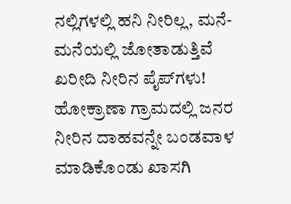ನಲ್ಲಿಗಳಲ್ಲಿ ಹನಿ ನೀರಿಲ್ಲ, ಮನೆ-ಮನೆಯಲ್ಲಿ ಜೋತಾಡುತ್ತಿವೆ ಖರೀದಿ ನೀರಿನ ಪೈಪ್‌ಗಳು! ಹೋಕ್ರಾಣಾ ಗ್ರಾಮದಲ್ಲಿ ಜನರ ನೀರಿನ ದಾಹವನ್ನೇ ಬಂಡವಾಳ ಮಾಡಿಕೊಂಡು ಖಾಸಗಿ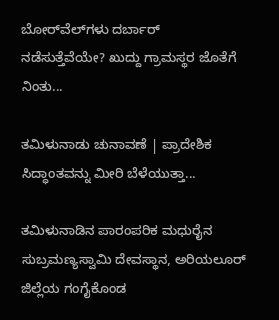ಬೋರ್‌ವೆಲ್‌ಗಳು ದರ್ಬಾರ್‌ ನಡೆಸುತ್ತೆವೆಯೇ? ಖುದ್ದು ಗ್ರಾಮಸ್ಥರ ಜೊತೆಗೆ ನಿಂತು...

ತಮಿಳುನಾಡು ಚುನಾವಣೆ | ಪ್ರಾದೇಶಿಕ ಸಿದ್ಧಾಂತವನ್ನು ಮೀರಿ ಬೆಳೆಯುತ್ತಾ...

ತಮಿಳುನಾಡಿನ ಪಾರಂಪರಿಕ ಮಧುರೈನ ಸುಬ್ರಮಣ್ಯಸ್ವಾಮಿ ದೇವಸ್ಥಾನ, ಅರಿಯಲೂರ್ ಜಿಲ್ಲೆಯ ಗಂಗೈಕೊಂಡ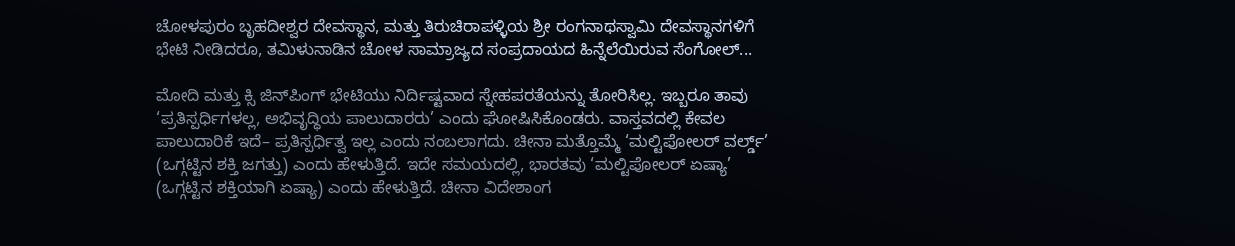ಚೋಳಪುರಂ ಬೃಹದೀಶ್ವರ ದೇವಸ್ಥಾನ, ಮತ್ತು ತಿರುಚಿರಾಪಳ್ಳಿಯ ಶ್ರೀ ರಂಗನಾಥಸ್ವಾಮಿ ದೇವಸ್ಥಾನಗಳಿಗೆ ಭೇಟಿ ನೀಡಿದರೂ, ತಮಿಳುನಾಡಿನ ಚೋಳ ಸಾಮ್ರಾಜ್ಯದ ಸಂಪ್ರದಾಯದ ಹಿನ್ನೆಲೆಯಿರುವ ಸೆಂಗೋಲ್...

ಮೋದಿ ಮತ್ತು ಕ್ಸಿ ಜಿನ್‌ಪಿಂಗ್‌ ಭೇಟಿಯು ನಿರ್ದಿಷ್ಟವಾದ ಸ್ನೇಹಪರತೆಯನ್ನು ತೋರಿಸಿಲ್ಲ. ಇಬ್ಬರೂ ತಾವು ‘ಪ್ರತಿಸ್ಪರ್ಧಿಗಳಲ್ಲ, ಅಭಿವೃದ್ಧಿಯ ಪಾಲುದಾರರು’ ಎಂದು ಘೋಷಿಸಿಕೊಂಡರು. ವಾಸ್ತವದಲ್ಲಿ ಕೇವಲ ಪಾಲುದಾರಿಕೆ ಇದೆ– ಪ್ರತಿಸ್ಪರ್ಧಿತ್ವ ಇಲ್ಲ ಎಂದು ನಂಬಲಾಗದು. ಚೀನಾ ಮತ್ತೊಮ್ಮೆ ‘ಮಲ್ಟಿಪೋಲರ್ ವರ್ಲ್ಡ್’ (ಒಗ್ಗಟ್ಟಿನ ಶಕ್ತಿ ಜಗತ್ತು) ಎಂದು ಹೇಳುತ್ತಿದೆ. ಇದೇ ಸಮಯದಲ್ಲಿ, ಭಾರತವು ‘ಮಲ್ಟಿಪೋಲರ್ ಏಷ್ಯಾ’ (ಒಗ್ಗಟ್ಟಿನ ಶಕ್ತಿಯಾಗಿ ಏಷ್ಯಾ) ಎಂದು ಹೇಳುತ್ತಿದೆ. ಚೀನಾ ವಿದೇಶಾಂಗ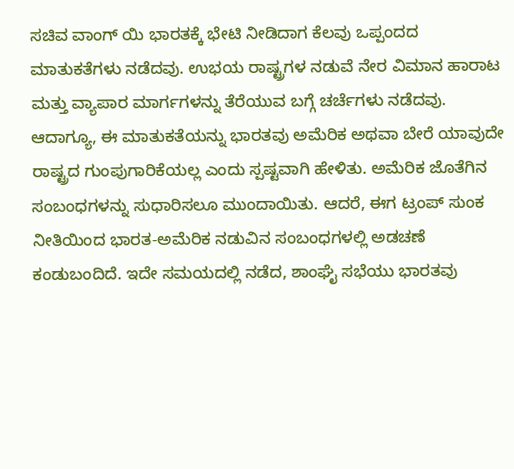ಸಚಿವ ವಾಂಗ್ ಯಿ ಭಾರತಕ್ಕೆ ಭೇಟಿ ನೀಡಿದಾಗ ಕೆಲವು ಒಪ್ಪಂದದ ಮಾತುಕತೆಗಳು ನಡೆದವು. ಉಭಯ ರಾಷ್ಟ್ರಗಳ ನಡುವೆ ನೇರ ವಿಮಾನ ಹಾರಾಟ ಮತ್ತು ವ್ಯಾಪಾರ ಮಾರ್ಗಗಳನ್ನು ತೆರೆಯುವ ಬಗ್ಗೆ ಚರ್ಚೆಗಳು ನಡೆದವು. ಆದಾಗ್ಯೂ, ಈ ಮಾತುಕತೆಯನ್ನು ಭಾರತವು ಅಮೆರಿಕ ಅಥವಾ ಬೇರೆ ಯಾವುದೇ ರಾಷ್ಟ್ರದ ಗುಂಪುಗಾರಿಕೆಯಲ್ಲ ಎಂದು ಸ್ಪಷ್ಟವಾಗಿ ಹೇಳಿತು. ಅಮೆರಿಕ ಜೊತೆಗಿನ ಸಂಬಂಧಗಳನ್ನು ಸುಧಾರಿಸಲೂ ಮುಂದಾಯಿತು. ಆದರೆ, ಈಗ ಟ್ರಂಪ್ ಸುಂಕ ನೀತಿಯಿಂದ ಭಾರತ-ಅಮೆರಿಕ ನಡುವಿನ ಸಂಬಂಧಗಳಲ್ಲಿ ಅಡಚಣೆ ಕಂಡುಬಂದಿದೆ. ಇದೇ ಸಮಯದಲ್ಲಿ ನಡೆದ, ಶಾಂಘೈ ಸಭೆಯು ಭಾರತವು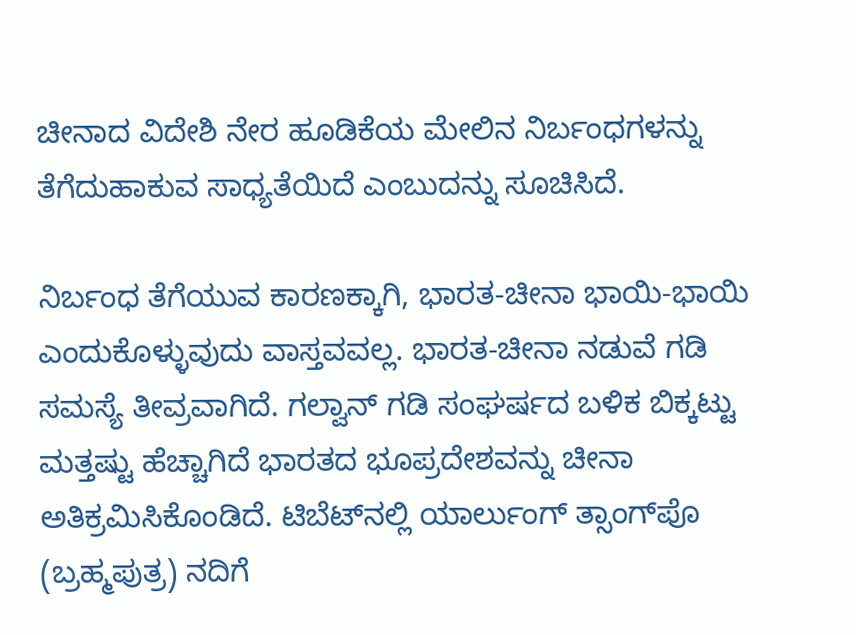ಚೀನಾದ ವಿದೇಶಿ ನೇರ ಹೂಡಿಕೆಯ ಮೇಲಿನ ನಿರ್ಬಂಧಗಳನ್ನು ತೆಗೆದುಹಾಕುವ ಸಾಧ್ಯತೆಯಿದೆ ಎಂಬುದನ್ನು ಸೂಚಿಸಿದೆ.

ನಿರ್ಬಂಧ ತೆಗೆಯುವ ಕಾರಣಕ್ಕಾಗಿ, ಭಾರತ-ಚೀನಾ ಭಾಯಿ-ಭಾಯಿ ಎಂದುಕೊಳ್ಳುವುದು ವಾಸ್ತವವಲ್ಲ. ಭಾರತ-ಚೀನಾ ನಡುವೆ ಗಡಿ ಸಮಸ್ಯೆ ತೀವ್ರವಾಗಿದೆ. ಗಲ್ವಾನ್ ಗಡಿ ಸಂಘರ್ಷದ ಬಳಿಕ ಬಿಕ್ಕಟ್ಟು ಮತ್ತಷ್ಟು ಹೆಚ್ಚಾಗಿದೆ ಭಾರತದ ಭೂಪ್ರದೇಶವನ್ನು ಚೀನಾ ಅತಿಕ್ರಮಿಸಿಕೊಂಡಿದೆ. ಟಿಬೆಟ್‌ನಲ್ಲಿ ಯಾರ್ಲುಂಗ್ ತ್ಸಾಂಗ್‌ಪೊ (ಬ್ರಹ್ಮಪುತ್ರ) ನದಿಗೆ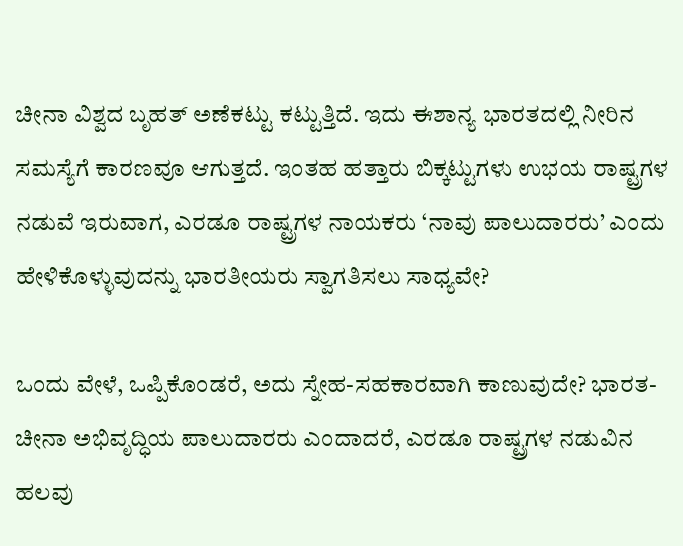ಚೀನಾ ವಿಶ್ವದ ಬೃಹತ್ ಅಣೆಕಟ್ಟು ಕಟ್ಟುತ್ತಿದೆ. ಇದು ಈಶಾನ್ಯ ಭಾರತದಲ್ಲಿ ನೀರಿನ ಸಮಸ್ಯೆಗೆ ಕಾರಣವೂ ಆಗುತ್ತದೆ. ಇಂತಹ ಹತ್ತಾರು ಬಿಕ್ಕಟ್ಟುಗಳು ಉಭಯ ರಾಷ್ಟ್ರಗಳ ನಡುವೆ ಇರುವಾಗ, ಎರಡೂ ರಾಷ್ಟ್ರಗಳ ನಾಯಕರು ‘ನಾವು ಪಾಲುದಾರರು’ ಎಂದು ಹೇಳಿಕೊಳ್ಳುವುದನ್ನು ಭಾರತೀಯರು ಸ್ವಾಗತಿಸಲು ಸಾಧ್ಯವೇ?

ಒಂದು ವೇಳೆ, ಒಪ್ಪಿಕೊಂಡರೆ, ಅದು ಸ್ನೇಹ-ಸಹಕಾರವಾಗಿ ಕಾಣುವುದೇ? ಭಾರತ-ಚೀನಾ ಅಭಿವೃದ್ಧಿಯ ಪಾಲುದಾರರು ಎಂದಾದರೆ, ಎರಡೂ ರಾಷ್ಟ್ರಗಳ ನಡುವಿನ ಹಲವು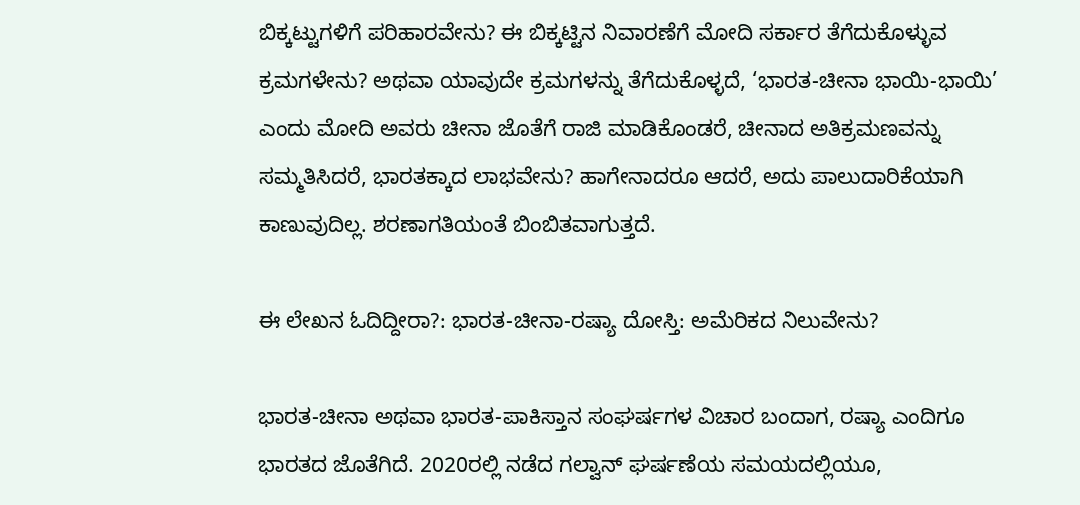ಬಿಕ್ಕಟ್ಟುಗಳಿಗೆ ಪರಿಹಾರವೇನು? ಈ ಬಿಕ್ಕಟ್ಟಿನ ನಿವಾರಣೆಗೆ ಮೋದಿ ಸರ್ಕಾರ ತೆಗೆದುಕೊಳ್ಳುವ ಕ್ರಮಗಳೇನು? ಅಥವಾ ಯಾವುದೇ ಕ್ರಮಗಳನ್ನು ತೆಗೆದುಕೊಳ್ಳದೆ, ‘ಭಾರತ-ಚೀನಾ ಭಾಯಿ-ಭಾಯಿ’ ಎಂದು ಮೋದಿ ಅವರು ಚೀನಾ ಜೊತೆಗೆ ರಾಜಿ ಮಾಡಿಕೊಂಡರೆ, ಚೀನಾದ ಅತಿಕ್ರಮಣವನ್ನು ಸಮ್ಮತಿಸಿದರೆ, ಭಾರತಕ್ಕಾದ ಲಾಭವೇನು? ಹಾಗೇನಾದರೂ ಆದರೆ, ಅದು ಪಾಲುದಾರಿಕೆಯಾಗಿ ಕಾಣುವುದಿಲ್ಲ. ಶರಣಾಗತಿಯಂತೆ ಬಿಂಬಿತವಾಗುತ್ತದೆ.

ಈ ಲೇಖನ ಓದಿದ್ದೀರಾ?: ಭಾರತ-ಚೀನಾ-ರಷ್ಯಾ ದೋಸ್ತಿ: ಅಮೆರಿಕದ ನಿಲುವೇನು?

ಭಾರತ-ಚೀನಾ ಅಥವಾ ಭಾರತ-ಪಾಕಿಸ್ತಾನ ಸಂಘರ್ಷಗಳ ವಿಚಾರ ಬಂದಾಗ, ರಷ್ಯಾ ಎಂದಿಗೂ ಭಾರತದ ಜೊತೆಗಿದೆ. 2020ರಲ್ಲಿ ನಡೆದ ಗಲ್ವಾನ್ ಘರ್ಷಣೆಯ ಸಮಯದಲ್ಲಿಯೂ,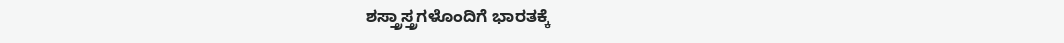ಶಸ್ತ್ರಾಸ್ತ್ರಗಳೊಂದಿಗೆ ಭಾರತಕ್ಕೆ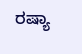ರಷ್ಯಾ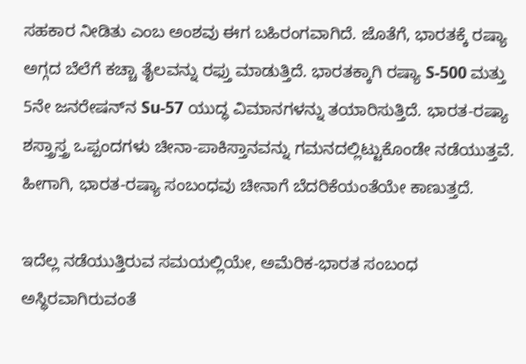ಸಹಕಾರ ನೀಡಿತು ಎಂಬ ಅಂಶವು ಈಗ ಬಹಿರಂಗವಾಗಿದೆ. ಜೊತೆಗೆ, ಭಾರತಕ್ಕೆ ರಷ್ಯಾ ಅಗ್ಗದ ಬೆಲೆಗೆ ಕಚ್ಚಾ ತೈಲವನ್ನು ರಫ್ತು ಮಾಡುತ್ತಿದೆ. ಭಾರತಕ್ಕಾಗಿ ರಷ್ಯಾ S-500 ಮತ್ತು 5ನೇ ಜನರೇಷನ್‌ನ Su-57 ಯುದ್ಧ ವಿಮಾನಗಳನ್ನು ತಯಾರಿಸುತ್ತಿದೆ. ಭಾರತ-ರಷ್ಯಾ ಶಸ್ತ್ರಾಸ್ತ್ರ ಒಪ್ಪಂದಗಳು ಚೀನಾ-ಪಾಕಿಸ್ತಾನವನ್ನು ಗಮನದಲ್ಲಿಟ್ಟುಕೊಂಡೇ ನಡೆಯುತ್ತವೆ. ಹೀಗಾಗಿ, ಭಾರತ-ರಷ್ಯಾ ಸಂಬಂಧವು ಚೀನಾಗೆ ಬೆದರಿಕೆಯಂತೆಯೇ ಕಾಣುತ್ತದೆ.

ಇದೆಲ್ಲ ನಡೆಯುತ್ತಿರುವ ಸಮಯಲ್ಲಿಯೇ, ಅಮೆರಿಕ-ಭಾರತ ಸಂಬಂಧ ಅಸ್ಥಿರವಾಗಿರುವಂತೆ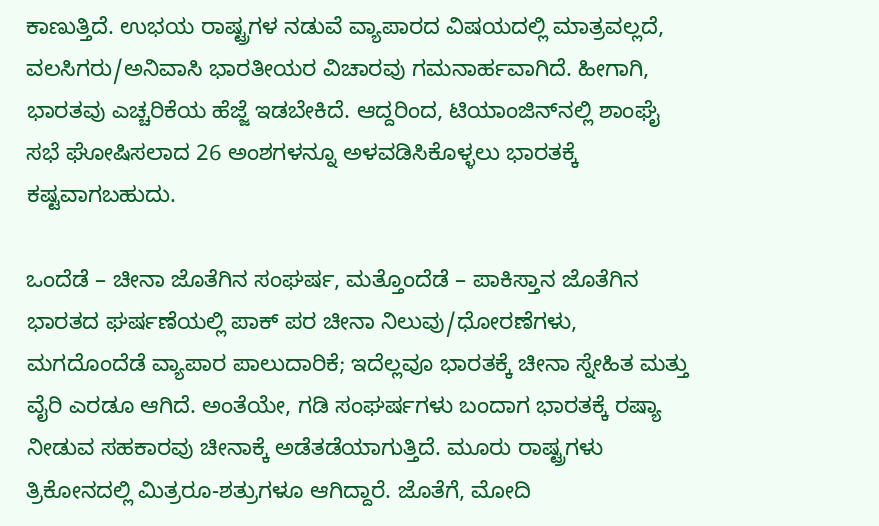ಕಾಣುತ್ತಿದೆ. ಉಭಯ ರಾಷ್ಟ್ರಗಳ ನಡುವೆ ವ್ಯಾಪಾರದ ವಿಷಯದಲ್ಲಿ ಮಾತ್ರವಲ್ಲದೆ, ವಲಸಿಗರು/ಅನಿವಾಸಿ ಭಾರತೀಯರ ವಿಚಾರವು ಗಮನಾರ್ಹವಾಗಿದೆ. ಹೀಗಾಗಿ, ಭಾರತವು ಎಚ್ಚರಿಕೆಯ ಹೆಜ್ಜೆ ಇಡಬೇಕಿದೆ. ಆದ್ದರಿಂದ, ಟಿಯಾಂಜಿನ್‌ನಲ್ಲಿ ಶಾಂಘೈ ಸಭೆ ಘೋಷಿಸಲಾದ 26 ಅಂಶಗಳನ್ನೂ ಅಳವಡಿಸಿಕೊಳ್ಳಲು ಭಾರತಕ್ಕೆ ಕಷ್ಟವಾಗಬಹುದು.

ಒಂದೆಡೆ – ಚೀನಾ ಜೊತೆಗಿನ ಸಂಘರ್ಷ, ಮತ್ತೊಂದೆಡೆ – ಪಾಕಿಸ್ತಾನ ಜೊತೆಗಿನ ಭಾರತದ ಘರ್ಷಣೆಯಲ್ಲಿ ಪಾಕ್ ಪರ ಚೀನಾ ನಿಲುವು/ಧೋರಣೆಗಳು, ಮಗದೊಂದೆಡೆ ವ್ಯಾಪಾರ ಪಾಲುದಾರಿಕೆ; ಇದೆಲ್ಲವೂ ಭಾರತಕ್ಕೆ ಚೀನಾ ಸ್ನೇಹಿತ ಮತ್ತು ವೈರಿ ಎರಡೂ ಆಗಿದೆ. ಅಂತೆಯೇ, ಗಡಿ ಸಂಘರ್ಷಗಳು ಬಂದಾಗ ಭಾರತಕ್ಕೆ ರಷ್ಯಾ ನೀಡುವ ಸಹಕಾರವು ಚೀನಾಕ್ಕೆ ಅಡೆತಡೆಯಾಗುತ್ತಿದೆ. ಮೂರು ರಾಷ್ಟ್ರಗಳು ತ್ರಿಕೋನದಲ್ಲಿ ಮಿತ್ರರೂ-ಶತ್ರುಗಳೂ ಆಗಿದ್ದಾರೆ. ಜೊತೆಗೆ, ಮೋದಿ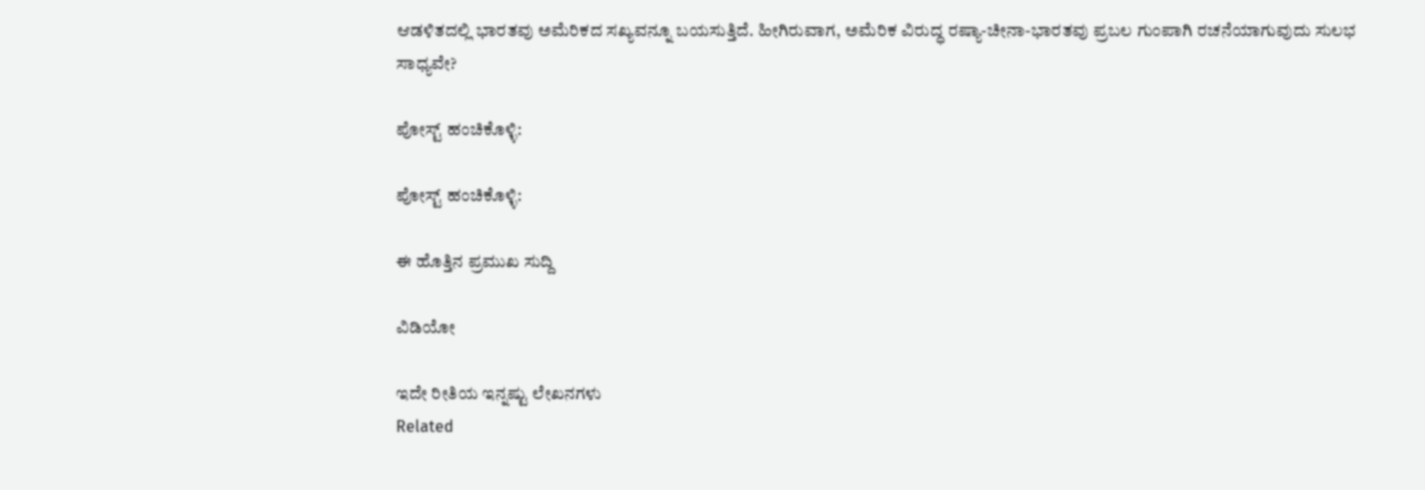ಆಡಳಿತದಲ್ಲಿ ಭಾರತವು ಅಮೆರಿಕದ ಸಖ್ಯವನ್ನೂ ಬಯಸುತ್ತಿದೆ. ಹೀಗಿರುವಾಗ, ಅಮೆರಿಕ ವಿರುದ್ಧ ರಷ್ಯಾ-ಚೀನಾ-ಭಾರತವು ಪ್ರಬಲ ಗುಂಪಾಗಿ ರಚನೆಯಾಗುವುದು ಸುಲಭ ಸಾಧ್ಯವೇ?

ಪೋಸ್ಟ್ ಹಂಚಿಕೊಳ್ಳಿ:

ಪೋಸ್ಟ್ ಹಂಚಿಕೊಳ್ಳಿ:

ಈ ಹೊತ್ತಿನ ಪ್ರಮುಖ ಸುದ್ದಿ

ವಿಡಿಯೋ

ಇದೇ ರೀತಿಯ ಇನ್ನಷ್ಟು ಲೇಖನಗಳು
Related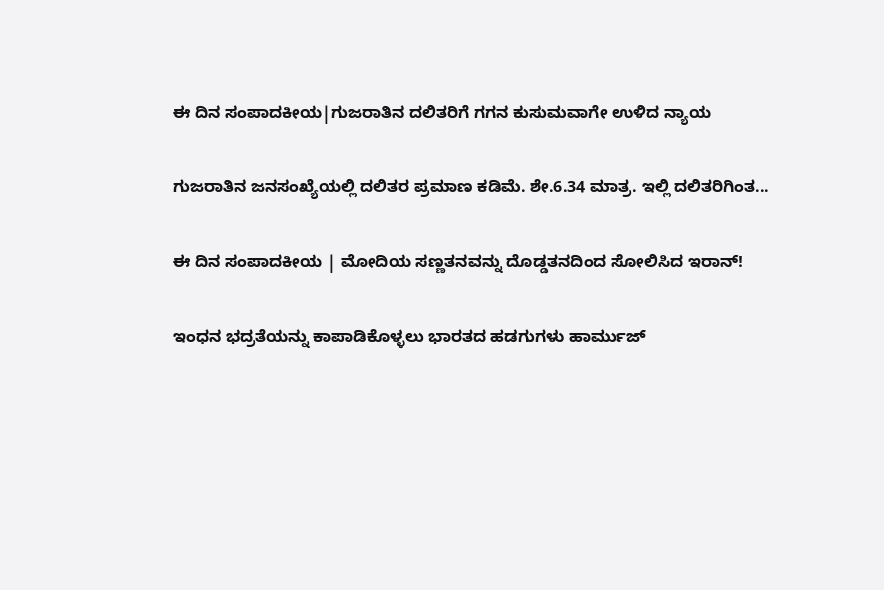ಈ ದಿನ ಸಂಪಾದಕೀಯ|ಗುಜರಾತಿನ ದಲಿತರಿಗೆ ಗಗನ ಕುಸುಮವಾಗೇ ಉಳಿದ ನ್ಯಾಯ

ಗುಜರಾತಿನ ಜನಸಂಖ್ಯೆಯಲ್ಲಿ ದಲಿತರ ಪ್ರಮಾಣ ಕಡಿಮೆ. ಶೇ.6.34 ಮಾತ್ರ. ಇಲ್ಲಿ ದಲಿತರಿಗಿಂತ...

ಈ ದಿನ ಸಂಪಾದಕೀಯ | ಮೋದಿಯ ಸಣ್ಣತನವನ್ನು ದೊಡ್ಡತನದಿಂದ ಸೋಲಿಸಿದ ಇರಾನ್‌!

ಇಂಧನ ಭದ್ರತೆಯನ್ನು ಕಾಪಾಡಿಕೊಳ್ಳಲು ಭಾರತದ ಹಡಗುಗಳು ಹಾರ್ಮುಜ್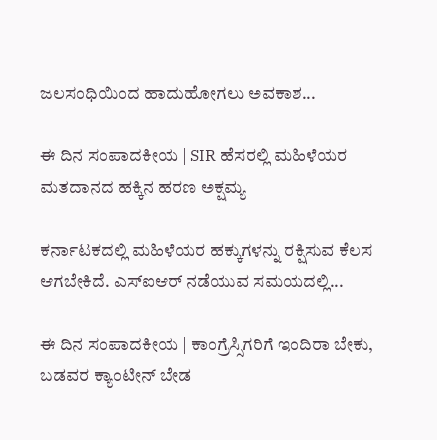ಜಲಸಂಧಿಯಿಂದ ಹಾದುಹೋಗಲು ಅವಕಾಶ...

ಈ ದಿನ ಸಂಪಾದಕೀಯ | SIR ಹೆಸರಲ್ಲಿ ಮಹಿಳೆಯರ ಮತದಾನದ ಹಕ್ಕಿನ ಹರಣ ಅಕ್ಷಮ್ಯ

ಕರ್ನಾಟಕದಲ್ಲಿ ಮಹಿಳೆಯರ ಹಕ್ಕುಗಳನ್ನು ರಕ್ಷಿಸುವ ಕೆಲಸ ಆಗಬೇಕಿದೆ. ಎಸ್‌ಐಆರ್‌ ನಡೆಯುವ ಸಮಯದಲ್ಲಿ...

ಈ ದಿನ ಸಂಪಾದಕೀಯ | ಕಾಂಗ್ರೆಸ್ಸಿಗರಿಗೆ ಇಂದಿರಾ ಬೇಕು, ಬಡವರ ಕ್ಯಾಂಟೀನ್ ಬೇಡ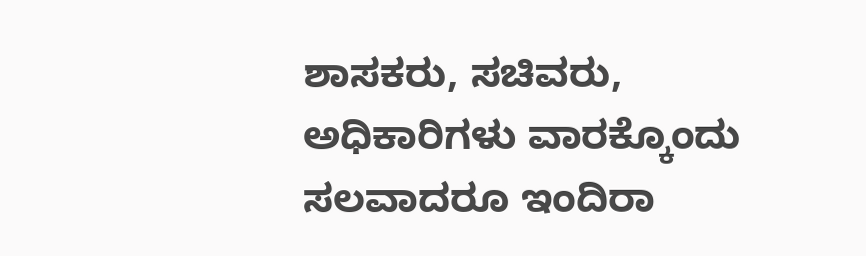ಶಾಸಕರು, ಸಚಿವರು, ಅಧಿಕಾರಿಗಳು ವಾರಕ್ಕೊಂದು ಸಲವಾದರೂ ಇಂದಿರಾ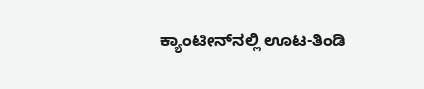ಕ್ಯಾಂಟೀನ್‌ನಲ್ಲಿ ಊಟ-ತಿಂಡಿ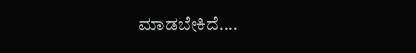ಮಾಡಬೇಕಿದೆ....